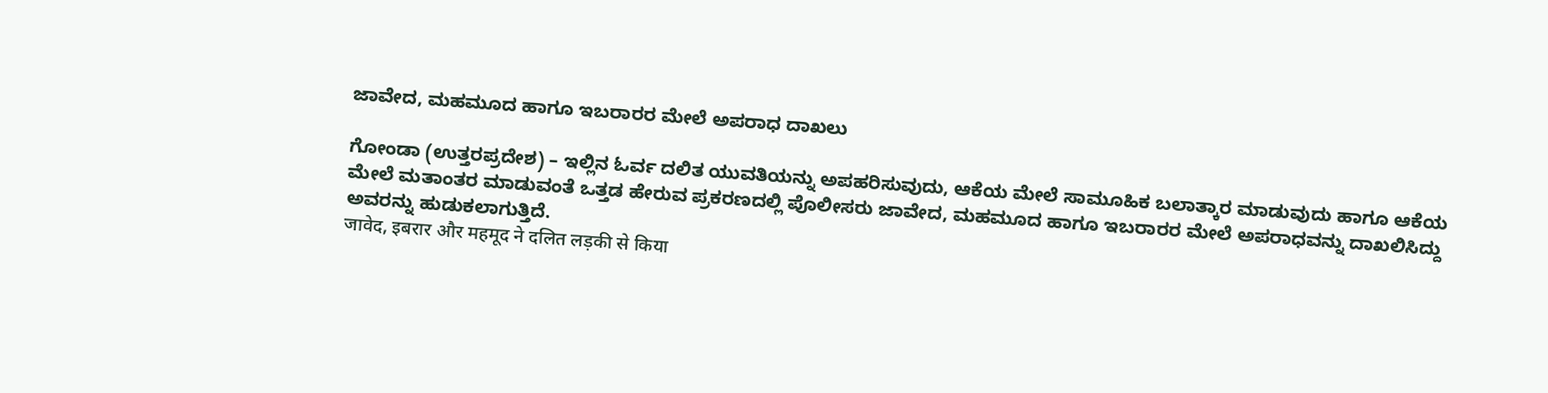ಜಾವೇದ, ಮಹಮೂದ ಹಾಗೂ ಇಬರಾರರ ಮೇಲೆ ಅಪರಾಧ ದಾಖಲು

ಗೋಂಡಾ (ಉತ್ತರಪ್ರದೇಶ) – ಇಲ್ಲಿನ ಓರ್ವ ದಲಿತ ಯುವತಿಯನ್ನು ಅಪಹರಿಸುವುದು, ಆಕೆಯ ಮೇಲೆ ಸಾಮೂಹಿಕ ಬಲಾತ್ಕಾರ ಮಾಡುವುದು ಹಾಗೂ ಆಕೆಯ ಮೇಲೆ ಮತಾಂತರ ಮಾಡುವಂತೆ ಒತ್ತಡ ಹೇರುವ ಪ್ರಕರಣದಲ್ಲಿ ಪೊಲೀಸರು ಜಾವೇದ, ಮಹಮೂದ ಹಾಗೂ ಇಬರಾರರ ಮೇಲೆ ಅಪರಾಧವನ್ನು ದಾಖಲಿಸಿದ್ದು ಅವರನ್ನು ಹುಡುಕಲಾಗುತ್ತಿದೆ.
जावेद, इबरार और महमूद ने दलित लड़की से किया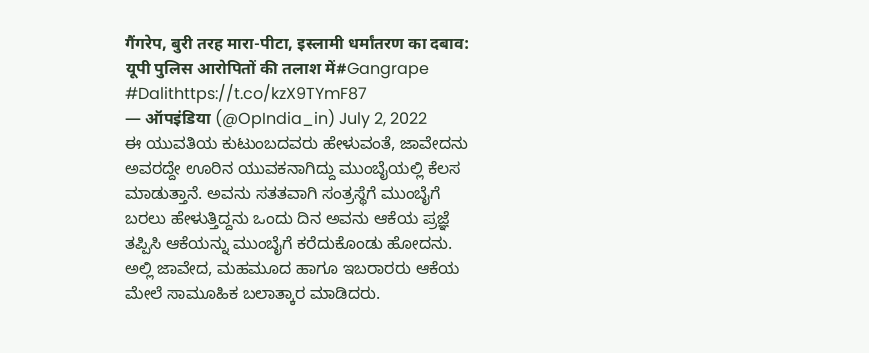गैंगरेप, बुरी तरह मारा-पीटा, इस्लामी धर्मांतरण का दबाव: यूपी पुलिस आरोपितों की तलाश में#Gangrape #Dalithttps://t.co/kzX9TYmF87
— ऑपइंडिया (@OpIndia_in) July 2, 2022
ಈ ಯುವತಿಯ ಕುಟುಂಬದವರು ಹೇಳುವಂತೆ, ಜಾವೇದನು ಅವರದ್ದೇ ಊರಿನ ಯುವಕನಾಗಿದ್ದು ಮುಂಬೈಯಲ್ಲಿ ಕೆಲಸ ಮಾಡುತ್ತಾನೆ. ಅವನು ಸತತವಾಗಿ ಸಂತ್ರಸ್ಥೆಗೆ ಮುಂಬೈಗೆ ಬರಲು ಹೇಳುತ್ತಿದ್ದನು ಒಂದು ದಿನ ಅವನು ಆಕೆಯ ಪ್ರಜ್ಞೆ ತಪ್ಪಿಸಿ ಆಕೆಯನ್ನು ಮುಂಬೈಗೆ ಕರೆದುಕೊಂಡು ಹೋದನು. ಅಲ್ಲಿ ಜಾವೇದ, ಮಹಮೂದ ಹಾಗೂ ಇಬರಾರರು ಆಕೆಯ ಮೇಲೆ ಸಾಮೂಹಿಕ ಬಲಾತ್ಕಾರ ಮಾಡಿದರು.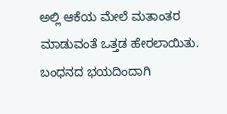ಅಲ್ಲಿ ಆಕೆಯ ಮೇಲೆ ಮತಾಂತರ ಮಾಡುವಂತೆ ಒತ್ತಡ ಹೇರಲಾಯಿತು. ಬಂಧನದ ಭಯದಿಂದಾಗಿ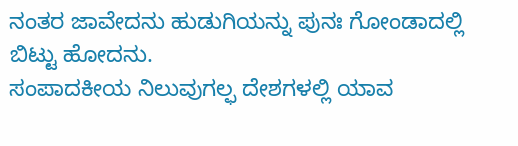ನಂತರ ಜಾವೇದನು ಹುಡುಗಿಯನ್ನು ಪುನಃ ಗೋಂಡಾದಲ್ಲಿ ಬಿಟ್ಟು ಹೋದನು.
ಸಂಪಾದಕೀಯ ನಿಲುವುಗಲ್ಫ ದೇಶಗಳಲ್ಲಿ ಯಾವ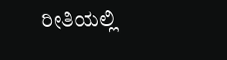ರೀತಿಯಲ್ಲಿ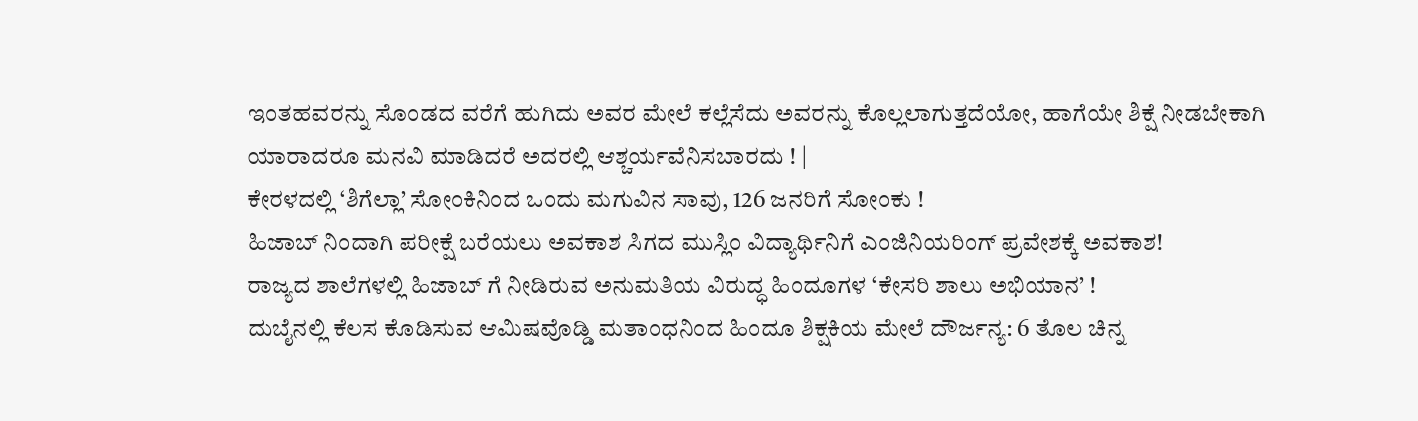ಇಂತಹವರನ್ನು ಸೊಂಡದ ವರೆಗೆ ಹುಗಿದು ಅವರ ಮೇಲೆ ಕಲ್ಲೆಸೆದು ಅವರನ್ನು ಕೊಲ್ಲಲಾಗುತ್ತದೆಯೋ, ಹಾಗೆಯೇ ಶಿಕ್ಷೆ ನೀಡಬೇಕಾಗಿ ಯಾರಾದರೂ ಮನವಿ ಮಾಡಿದರೆ ಅದರಲ್ಲಿ ಆಶ್ಚರ್ಯವೆನಿಸಬಾರದು ! |
ಕೇರಳದಲ್ಲಿ ‘ಶಿಗೆಲ್ಲಾ’ ಸೋಂಕಿನಿಂದ ಒಂದು ಮಗುವಿನ ಸಾವು, 126 ಜನರಿಗೆ ಸೋಂಕು !
ಹಿಜಾಬ್ ನಿಂದಾಗಿ ಪರೀಕ್ಷೆ ಬರೆಯಲು ಅವಕಾಶ ಸಿಗದ ಮುಸ್ಲಿಂ ವಿದ್ಯಾರ್ಥಿನಿಗೆ ಎಂಜಿನಿಯರಿಂಗ್ ಪ್ರವೇಶಕ್ಕೆ ಅವಕಾಶ!
ರಾಜ್ಯದ ಶಾಲೆಗಳಲ್ಲಿ ಹಿಜಾಬ್ ಗೆ ನೀಡಿರುವ ಅನುಮತಿಯ ವಿರುದ್ಧ ಹಿಂದೂಗಳ ‘ಕೇಸರಿ ಶಾಲು ಅಭಿಯಾನ’ !
ದುಬೈನಲ್ಲಿ ಕೆಲಸ ಕೊಡಿಸುವ ಆಮಿಷವೊಡ್ಡಿ ಮತಾಂಧನಿಂದ ಹಿಂದೂ ಶಿಕ್ಷಕಿಯ ಮೇಲೆ ದೌರ್ಜನ್ಯ: 6 ತೊಲ ಚಿನ್ನ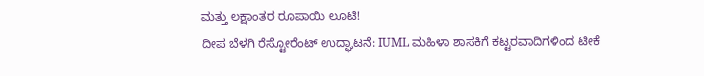ಮತ್ತು ಲಕ್ಷಾಂತರ ರೂಪಾಯಿ ಲೂಟಿ!
ದೀಪ ಬೆಳಗಿ ರೆಸ್ಟೋರೆಂಟ್ ಉದ್ಘಾಟನೆ: IUML ಮಹಿಳಾ ಶಾಸಕಿಗೆ ಕಟ್ಟರವಾದಿಗಳಿಂದ ಟೀಕೆ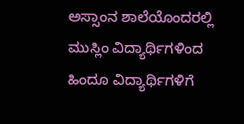ಅಸ್ಸಾಂನ ಶಾಲೆಯೊಂದರಲ್ಲಿ ಮುಸ್ಲಿಂ ವಿದ್ಯಾರ್ಥಿಗಳಿಂದ ಹಿಂದೂ ವಿದ್ಯಾರ್ಥಿಗಳಿಗೆ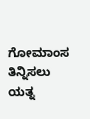ಗೋಮಾಂಸ ತಿನ್ನಿಸಲು ಯತ್ನ